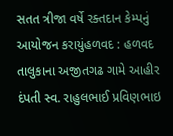સતત ત્રીજા વર્ષે રક્તદાન કેમ્પનું આયોજન કરાયુંહળવદ : હળવદ તાલુકાના અજીતગઢ ગામે આહીર દંપતી સ્વ. રાહુલભાઈ પ્રવિણભાઇ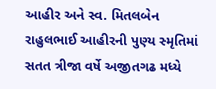આહીર અને સ્વ. મિતલબેન રાહુલભાઈ આહીરની પુણ્ય સ્મૃતિમાં સતત ત્રીજા વર્ષે અજીતગઢ મધ્યે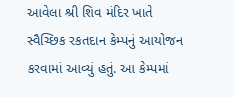આવેલા શ્રી શિવ મંદિર ખાતે સ્વૈચ્છિક રકતદાન કેમ્પનું આયોજન કરવામાં આવ્યું હતું. આ કેમ્પમાં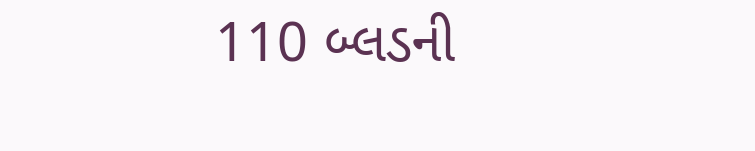110 બ્લડની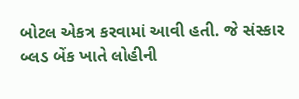બોટલ એકત્ર કરવામાં આવી હતી. જે સંસ્કાર બ્લડ બેંક ખાતે લોહીની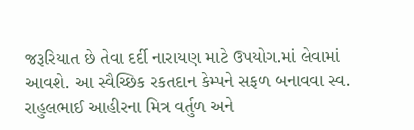જરૂરિયાત છે તેવા દર્દી નારાયણ માટે ઉપયોગ.માં લેવામાં આવશે. આ સ્વૈચ્છિક રકતદાન કેમ્પને સફળ બનાવવા સ્વ. રાહુલભાઈ આહીરના મિત્ર વર્તુળ અને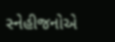સ્નેહીજનોએ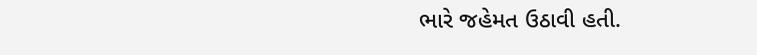ભારે જહેમત ઉઠાવી હતી.